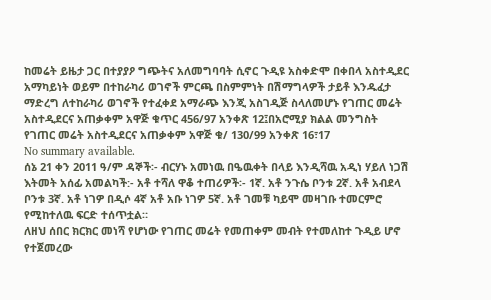ከመሬት ይዜታ ጋር በተያያዖ ግጭትና አለመግባባት ሲኖር ጉዲዩ አስቀድሞ በቀበላ አስተዲደር አማካይነት ወይም በተከራካሪ ወገኖች ምርጫ በስምምነት በሽማግላዎች ታይቶ እንዱፈታ ማድረግ ለተከራካሪ ወገኖች የተፈቀደ አማራጭ እንጂ አስገዲጅ ስላለመሆኑ የገጠር መሬት አስተዲደርና አጠቃቀም አዋጅ ቁጥር 456/97 አንቀጽ 12፤በአሮሚያ ክልል መንግስት የገጠር መሬት አስተዲደርና አጠቃቀም አዋጅ ቁ/ 130/99 አንቀጽ 16፣17
No summary available.
ሰኔ 21 ቀን 2011 ዓ/ም ዳኞች፡- ብርሃኑ አመነዉ በዔዉቀት በላይ እንዲሻዉ አዲነ ሃይለ ነጋሽ እትመት አሰፊ አመልካች:- አቶ ተሻለ ዋቆ ተጠሪዎች፡- 1ኛ. አቶ ንጉሴ ቦንቱ 2ኛ. አቶ አብደላ ቦንቱ 3ኛ. አቶ ነገዎ በዲሶ 4ኛ አቶ አቡ ነገዎ 5ኛ. አቶ ገመቹ ካይሞ መዛገቡ ተመርምሮ የሚከተለዉ ፍርድ ተሰጥቷል።
ለዘህ ሰበር ክርክር መነሻ የሆነው የገጠር መሬት የመጠቀም መብት የተመለከተ ጉዲይ ሆኖ የተጀመረው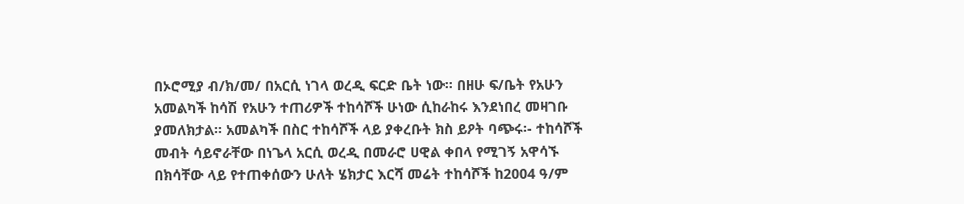በኦሮሚያ ብ/ክ/መ/ በአርሲ ነገላ ወረዲ ፍርድ ቤት ነው። በዘሁ ፍ/ቤት የአሁን አመልካች ከሳሽ የአሁን ተጠሪዎች ተከሳሾች ሁነው ሲከራከሩ እንደነበረ መዛገቡ ያመለክታል። አመልካች በስር ተከሳሾች ላይ ያቀረቡት ክስ ይዖት ባጭሩ፡- ተከሳሾች መብት ሳይኖራቸው በነጌላ አርሲ ወረዲ በመራሮ ሀዊል ቀበላ የሚገኝ አዋሳኙ በክሳቸው ላይ የተጠቀሰውን ሁለት ሄክታር እርሻ መሬት ተከሳሾች ከ2004 ዓ/ም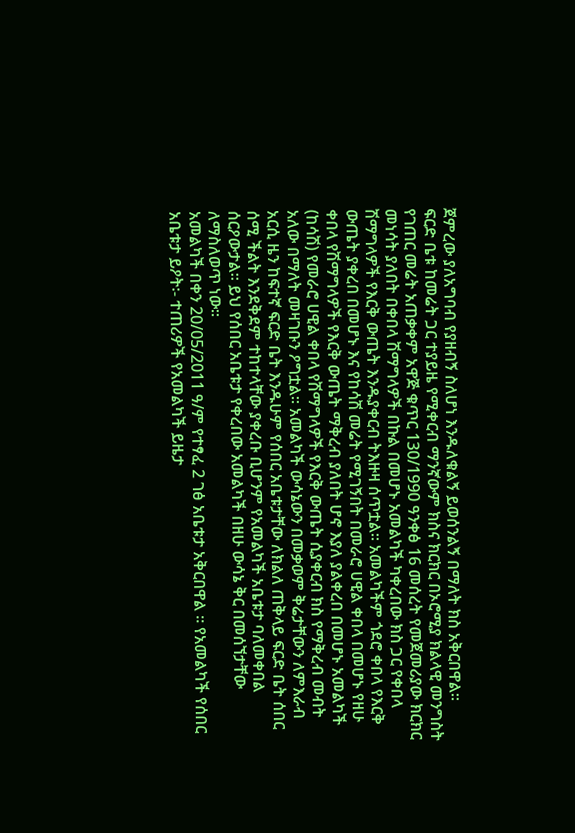ጀምረው ያለአግባብ የያዘብኝ ስለሆነ እንዱለቁልኝ ይወሰንልኝ በማለት ክስ አቅርበዋል።
ፍርድ ቤቱ ከመሬት ጋር ተያይዜ የሚቀርብ ማንኛውም ክስና ክርክር በኦሮሚያ ክልላዊ መንግስት የገጠር መሬት አጠቃቀም አዋጅ ቁጥር 130/1990 ዓንቀፅ 16 መሰረት የመጀመሪያው ክርክር መነሳት ያለበት በቀበላ ሽማግላዎች በኩል በመሆኑ አመልካች ካቀረበው ክስ ጋር የቀበላ ሽማግላዎች የእርቅ ውጤት እንዱያቀርብ ትእዙዛ ሰጥቷል። አመልካችም ጎደሮ ቀበላ የእርቅ ውጤት ያቀረበ በመሆኑ እና የከሳሽ መሬት የሚገኝበት በመራሮ ሀዊል ቀበላ በመሆኑ የዘሁ ቀበላ የሽማግላዎች የእርቅ ውጤት ማቅረብ ያለበት ሆኖ እያለ ያልቀረበ በመሆኑ አመልካች (ከሳሽ) የመራሮ ሀዊል ቀበላ የሽማግላዎች የእርቅ ውጤት ሲያቀርብ ክስ የማቅረብ መብት አለው በማለት መዛገቡን ዖግቷል። አመልካች ውሳኔውን በመቃወም ቅሬታቸውን ለምእራብ አርሲ ዜን ከፍተኛ ፍርድ ቤት እንዱሁም የሰበር አቤቱታቸው ለክልለ ጠቅላይ ፍርድ ቤት ሰበር ሰሚ ችልት እንደቅደም ተከተላቸው ያቀረቡ ቢሆንም የአመልካች አቤቱታ ባለመቀበል ሰርዖውታል። ይህ የሰበር አቤቱታ የቀረበው አመልካች በዘሁ ውሳኔ ቅር በመሰኘታቸው ለማስለወጥ ነው።
አመልካች በቀን 20/05/2011 ዓ/ም የተፃፈ 2 ገፅ አቤቱታ አቅርበዋል ። የአመልካች የሰበር አቤቱታ ይዖት፡- ተጠሪዎች የአመልካች ይዜታ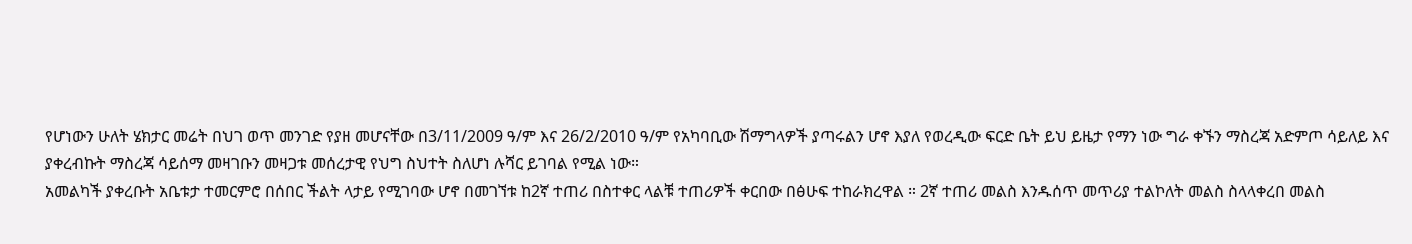የሆነውን ሁለት ሄክታር መሬት በህገ ወጥ መንገድ የያዘ መሆናቸው በ3/11/2009 ዓ/ም እና 26/2/2010 ዓ/ም የአካባቢው ሽማግላዎች ያጣሩልን ሆኖ እያለ የወረዲው ፍርድ ቤት ይህ ይዜታ የማን ነው ግራ ቀኙን ማስረጃ አድምጦ ሳይለይ እና ያቀረብኩት ማስረጃ ሳይሰማ መዛገቡን መዛጋቱ መሰረታዊ የህግ ስህተት ስለሆነ ሉሻር ይገባል የሚል ነው።
አመልካች ያቀረቡት አቤቱታ ተመርምሮ በሰበር ችልት ላታይ የሚገባው ሆኖ በመገኘቱ ከ2ኛ ተጠሪ በስተቀር ላልቹ ተጠሪዎች ቀርበው በፅሁፍ ተከራክረዋል ። 2ኛ ተጠሪ መልስ እንዱሰጥ መጥሪያ ተልኮለት መልስ ስላላቀረበ መልስ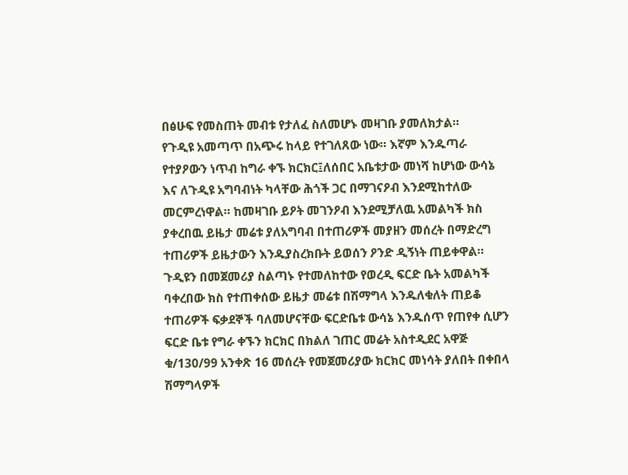በፅሁፍ የመስጠት መብቱ የታለፈ ስለመሆኑ መዛገቡ ያመለክታል።
የጉዲዩ አመጣጥ በአጭሩ ከላይ የተገለጸው ነው። እኛም እንዱጣራ የተያዖውን ነጥብ ከግራ ቀኙ ክርክር፤ለሰበር አቤቱታው መነሻ ከሆነው ውሳኔ እና ለጉዲዩ አግባብነት ካላቸው ሕጎች ጋር በማገናዖብ እንደሚከተለው መርምረነዋል። ከመዛገቡ ይዖት መገንዖብ እንደሚቻለዉ አመልካች ክስ ያቀረበዉ ይዜታ መሬቱ ያለአግባብ በተጠሪዎች መያዘን መሰረት በማድረግ ተጠሪዎች ይዜታውን እንዱያስረክቡት ይወሰን ዖንድ ዲኝነት ጠይቀዋል። ጉዲዩን በመጀመሪያ ስልጣኑ የተመለከተው የወረዲ ፍርድ ቤት አመልካች ባቀረበው ክስ የተጠቀሰው ይዜታ መሬቱ በሽማግላ እንዱለቁለት ጠይቆ ተጠሪዎች ፍቃደኞች ባለመሆናቸው ፍርድቤቱ ውሳኔ እንዱሰጥ የጠየቀ ሲሆን ፍርድ ቤቱ የግራ ቀኙን ክርክር በክልለ ገጠር መሬት አስተዲደር አዋጅ ቁ/130/99 አንቀጽ 16 መሰረት የመጀመሪያው ክርክር መነሳት ያለበት በቀበላ ሽማግላዎች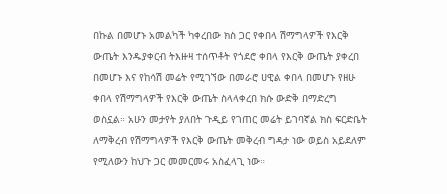በኩል በመሆኑ አመልካች ካቀረበው ክስ ጋር የቀበላ ሽማግላዎች የእርቅ ውጤት እንዱያቀርብ ትእዙዛ ተሰጥቶት የጎደሮ ቀበላ የእርቅ ውጤት ያቀረበ በመሆኑ እና የከሳሽ መሬት የሚገኘው በመራሮ ሀዊል ቀበላ በመሆኑ የዘሁ ቀበላ የሽማግላዎች የእርቅ ውጤት ስላላቀረበ ክሱ ውድቅ በማድረግ ወስኗል። አሁን መታየት ያለበት ጉዲይ የገጠር መሬት ይገባኛል ክስ ፍርድቤት ለማቅረብ የሽማግላዎች የእርቅ ውጤት መቅረብ ግዳታ ነው ወይስ አይደለም የሚለውን ከህጉ ጋር መመርመሩ አስፈላጊ ነው።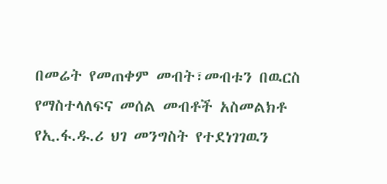በመሬት የመጠቀም መብት፣መብቱን በዉርስ የማስተላለፍና መሰል መብቶች አስመልክቶ የኢ.ፋ.ዱ.ሪ ህገ መንግስት የተደነገገዉን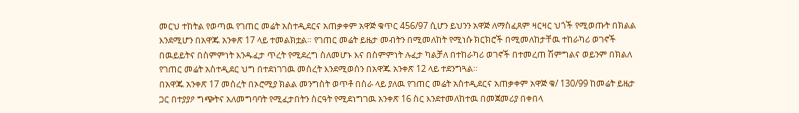መርህ ተከትል የወጣዉ የገጠር መሬት አስተዲደርና አጠቃቀም አዋጅ ቁጥር 456/97 ሲሆን ይህንን አዋጅ ለማስፈጸም ዛርዛር ህጎች የሚወጡት በክልል እንደሚሆን በአዋጁ አንቀጽ 17 ላይ ተመልክቷል። የገጠር መሬት ይዜታ መብትን በሚመለከት የሚነሱ ክርክሮች በሚመለከታቸዉ ተከራካሪ ወገኖች በዉይይትና በስምምነት እንዱፈታ ጥረት የሚደረግ ስለመሆኑ እና በስምምነት ሉፈታ ካልቻለ በተከራካሪ ወገኖች በተመረጠ ሽምግልና ወይንም በክልለ የገጠር መሬት አስተዲደር ህግ በተደነገገዉ መሰረት እንደሚወሰን በአዋጁ አንቀጽ 12 ላይ ተደንግጓል።
በአዋጁ አንቀጽ 17 መሰረት በኦሮሚያ ክልል መንግስት ወጥቶ በስራ ላይ ያለዉ የገጠር መሬት አስተዲደርና አጠቃቀም አዋጅ ቁ/ 130/99 ከመሬት ይዜታ ጋር በተያያዖ ግጭትና አለመግባባት የሚፈታበትን ስርዓት የሚደነግገዉ አንቀጽ 16 ስር እንደተመለከተዉ በመጀመሪያ በቀበላ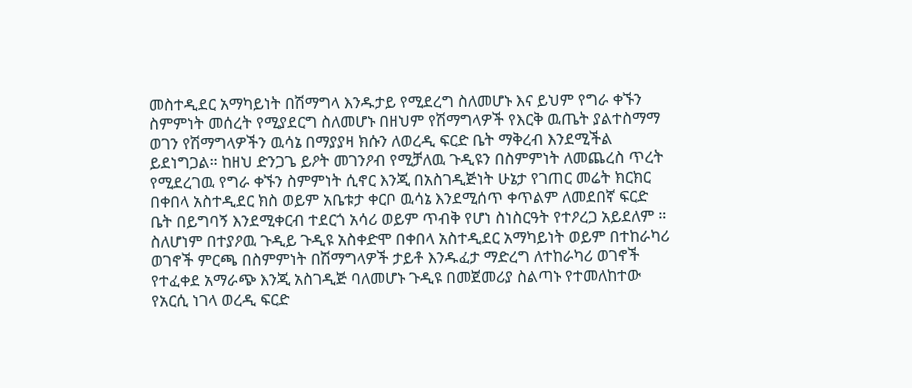መስተዲደር አማካይነት በሽማግላ እንዱታይ የሚደረግ ስለመሆኑ እና ይህም የግራ ቀኙን ስምምነት መሰረት የሚያደርግ ስለመሆኑ በዘህም የሽማግላዎች የእርቅ ዉጤት ያልተስማማ ወገን የሽማግላዎችን ዉሳኔ በማያያዛ ክሱን ለወረዲ ፍርድ ቤት ማቅረብ እንደሚችል ይደነግጋል። ከዘህ ድንጋጌ ይዖት መገንዖብ የሚቻለዉ ጉዲዩን በስምምነት ለመጨረስ ጥረት የሚደረገዉ የግራ ቀኙን ስምምነት ሲኖር እንጂ በአስገዲጅነት ሁኔታ የገጠር መሬት ክርክር በቀበላ አስተዲደር ክስ ወይም አቤቱታ ቀርቦ ዉሳኔ እንደሚሰጥ ቀጥልም ለመደበኛ ፍርድ ቤት በይግባኝ እንደሚቀርብ ተደርጎ አሳሪ ወይም ጥብቅ የሆነ ስነስርዓት የተዖረጋ አይደለም ።
ስለሆነም በተያዖዉ ጉዲይ ጉዲዩ አስቀድሞ በቀበላ አስተዲደር አማካይነት ወይም በተከራካሪ ወገኖች ምርጫ በስምምነት በሽማግላዎች ታይቶ እንዱፈታ ማድረግ ለተከራካሪ ወገኖች የተፈቀደ አማራጭ እንጂ አስገዲጅ ባለመሆኑ ጉዲዩ በመጀመሪያ ስልጣኑ የተመለከተው የአርሲ ነገላ ወረዲ ፍርድ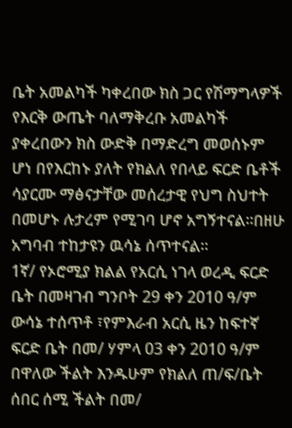ቤት አመልካች ካቀረበው ክስ ጋር የሽማግላዎች የእርቅ ውጤት ባለማቅረቡ አመልካች ያቀረበውን ክስ ውድቅ በማድረግ መወሰኑም ሆነ በየእርከኑ ያለት የክልለ የበላይ ፍርድ ቤቶች ሳያርሙ ማፅናታቸው መሰረታዊ የህግ ስህተት በመሆኑ ሉታረም የሚገባ ሆኖ አግኝተናል።በዘሁ አግባብ ተከታዩን ዉሳኔ ሰጥተናል።
1ኛ/ የኦሮሚያ ክልል የአርሲ ነገላ ወረዲ ፍርድ ቤት በመዛገብ ግንቦት 29 ቀን 2010 ዓ/ም ውሳኔ ተሰጥቶ ፣የምእራብ አርሲ ዜን ከፍተኛ ፍርድ ቤት በመ/ ሃምላ 03 ቀን 2010 ዓ/ም በዋለው ችልት እንዱሁም የክልለ ጠ/ፍ/ቤት ሰበር ሰሚ ችልት በመ/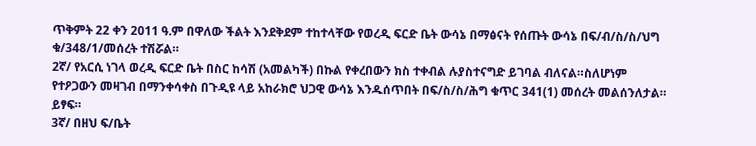ጥቅምት 22 ቀን 2011 ዓ.ም በዋለው ችልት እንደቅደም ተከተላቸው የወረዲ ፍርድ ቤት ውሳኔ በማፅናት የሰጡት ውሳኔ በፍ/ብ/ስ/ስ/ህግ ቁ/348/1/መሰረት ተሽሯል።
2ኛ/ የአርሲ ነገላ ወረዲ ፍርድ ቤት በስር ከሳሽ (አመልካች) በኩል የቀረበውን ክስ ተቀብል ሉያስተናግድ ይገባል ብለናል።ስለሆነም የተዖጋውን መዛገብ በማንቀሳቀስ በጉዲዩ ላይ አከራክሮ ህጋዊ ውሳኔ እንዱሰጥበት በፍ/ስ/ስ/ሕግ ቁጥር 341(1) መሰረት መልሰንለታል። ይፃፍ።
3ኛ/ በዘህ ፍ/ቤት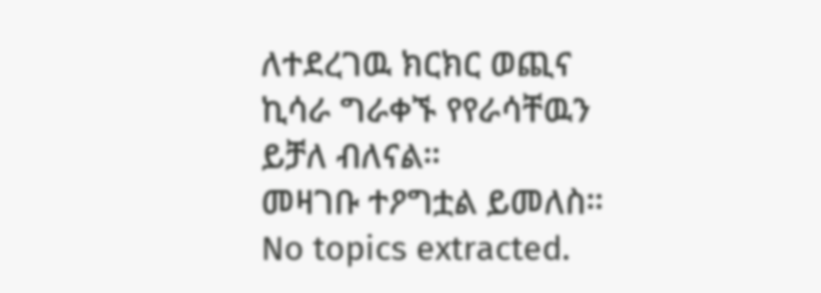ለተደረገዉ ክርክር ወጪና ኪሳራ ግራቀኙ የየራሳቸዉን ይቻለ ብለናል።
መዛገቡ ተዖግቷል ይመለስ።
No topics extracted.